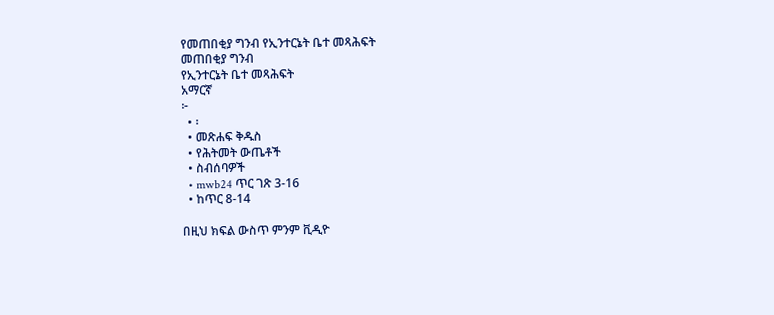የመጠበቂያ ግንብ የኢንተርኔት ቤተ መጻሕፍት
መጠበቂያ ግንብ
የኢንተርኔት ቤተ መጻሕፍት
አማርኛ
፦
  • ፡
  • መጽሐፍ ቅዱስ
  • የሕትመት ውጤቶች
  • ስብሰባዎች
  • mwb24 ጥር ገጽ 3-16
  • ከጥር 8-14

በዚህ ክፍል ውስጥ ምንም ቪዲዮ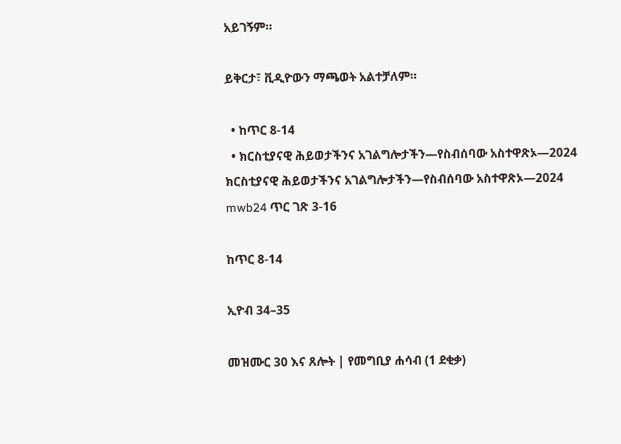አይገኝም።

ይቅርታ፣ ቪዲዮውን ማጫወት አልተቻለም።

  • ከጥር 8-14
  • ክርስቲያናዊ ሕይወታችንና አገልግሎታችን—የስብሰባው አስተዋጽኦ—2024
ክርስቲያናዊ ሕይወታችንና አገልግሎታችን—የስብሰባው አስተዋጽኦ—2024
mwb24 ጥር ገጽ 3-16

ከጥር 8-14

ኢዮብ 34–35

መዝሙር 30 እና ጸሎት | የመግቢያ ሐሳብ (1 ደቂቃ)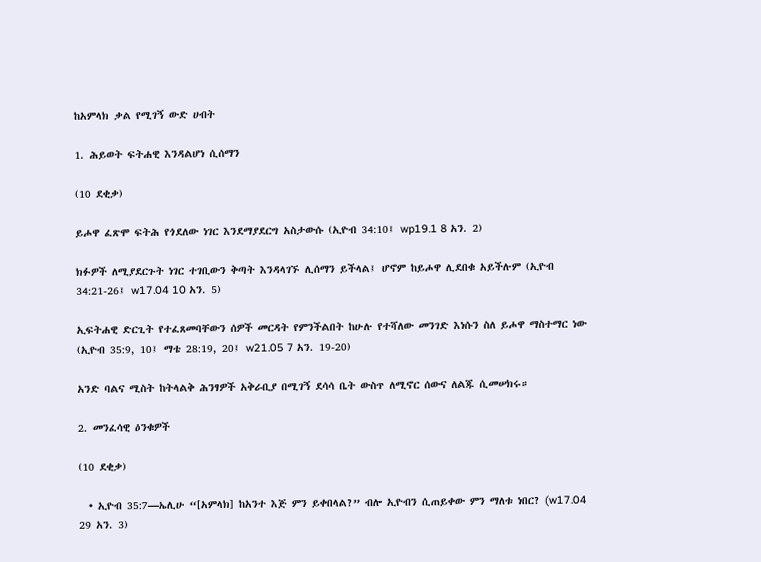ከአምላክ ቃል የሚገኝ ውድ ሀብት

1. ሕይወት ፍትሐዊ እንዳልሆነ ሲሰማን

(10 ደቂቃ)

ይሖዋ ፈጽሞ ፍትሕ የጎደለው ነገር እንደማያደርግ አስታውሱ (ኢዮብ 34:10፤ wp19.1 8 አን. 2)

ክፉዎች ለሚያደርጉት ነገር ተገቢውን ቅጣት እንዳላገኙ ሊሰማን ይችላል፤ ሆኖም ከይሖዋ ሊደበቁ አይችሉም (ኢዮብ 34:21-26፤ w17.04 10 አን. 5)

ኢፍትሐዊ ድርጊት የተፈጸመባቸውን ሰዎች መርዳት የምንችልበት ከሁሉ የተሻለው መንገድ እነሱን ስለ ይሖዋ ማስተማር ነው (ኢዮብ 35:9, 10፤ ማቴ 28:19, 20፤ w21.05 7 አን. 19-20)

አንድ ባልና ሚስት ከትላልቅ ሕንፃዎች አቅራቢያ በሚገኝ ደሳሳ ቤት ውስጥ ለሚኖር ሰውና ለልጁ ሲመሠክሩ።

2. መንፈሳዊ ዕንቁዎች

(10 ደቂቃ)

  • ኢዮብ 35:7—ኤሊሁ “[አምላክ] ከአንተ እጅ ምን ይቀበላል?” ብሎ ኢዮብን ሲጠይቀው ምን ማለቱ ነበር? (w17.04 29 አን. 3)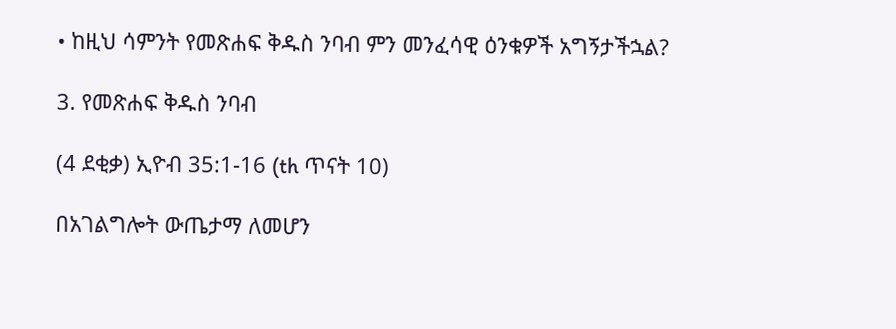• ከዚህ ሳምንት የመጽሐፍ ቅዱስ ንባብ ምን መንፈሳዊ ዕንቁዎች አግኝታችኋል?

3. የመጽሐፍ ቅዱስ ንባብ

(4 ደቂቃ) ኢዮብ 35:1-16 (th ጥናት 10)

በአገልግሎት ውጤታማ ለመሆን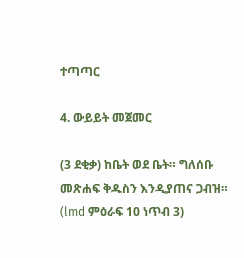ተጣጣር

4. ውይይት መጀመር

(3 ደቂቃ) ከቤት ወደ ቤት። ግለሰቡ መጽሐፍ ቅዱስን እንዲያጠና ጋብዝ። (lmd ምዕራፍ 10 ነጥብ 3)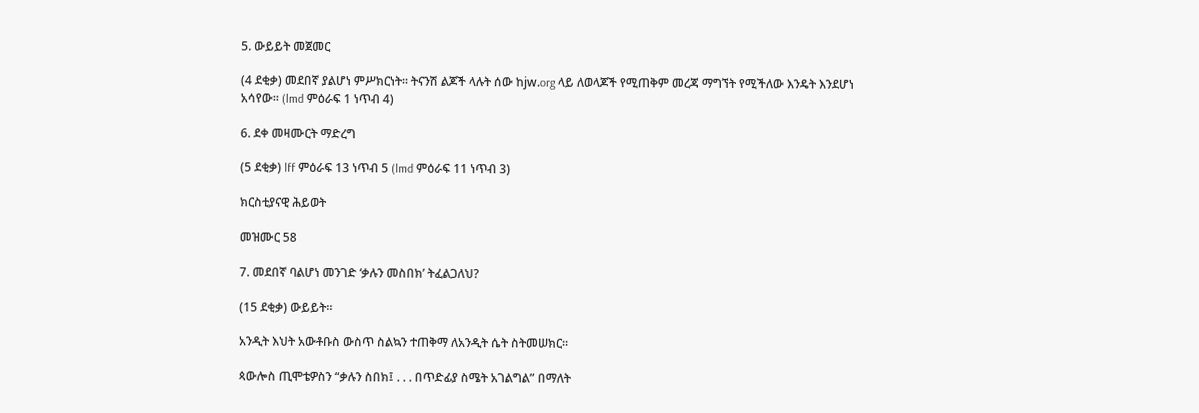5. ውይይት መጀመር

(4 ደቂቃ) መደበኛ ያልሆነ ምሥክርነት። ትናንሽ ልጆች ላሉት ሰው ከjw.org ላይ ለወላጆች የሚጠቅም መረጃ ማግኘት የሚችለው እንዴት እንደሆነ አሳየው። (lmd ምዕራፍ 1 ነጥብ 4)

6. ደቀ መዛሙርት ማድረግ

(5 ደቂቃ) lff ምዕራፍ 13 ነጥብ 5 (lmd ምዕራፍ 11 ነጥብ 3)

ክርስቲያናዊ ሕይወት

መዝሙር 58

7. መደበኛ ባልሆነ መንገድ ‘ቃሉን መስበክ’ ትፈልጋለህ?

(15 ደቂቃ) ውይይት።

አንዲት እህት አውቶቡስ ውስጥ ስልኳን ተጠቅማ ለአንዲት ሴት ስትመሠክር።

ጳውሎስ ጢሞቴዎስን “ቃሉን ስበክ፤ . . . በጥድፊያ ስሜት አገልግል” በማለት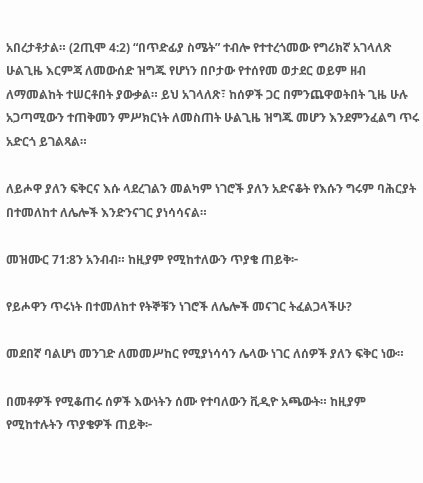አበረታቶታል። (2ጢሞ 4:2) “በጥድፊያ ስሜት” ተብሎ የተተረጎመው የግሪክኛ አገላለጽ ሁልጊዜ እርምጃ ለመውሰድ ዝግጁ የሆነን በቦታው የተሰየመ ወታደር ወይም ዘብ ለማመልከት ተሠርቶበት ያውቃል። ይህ አገላለጽ፣ ከሰዎች ጋር በምንጨዋወትበት ጊዜ ሁሉ አጋጣሚውን ተጠቅመን ምሥክርነት ለመስጠት ሁልጊዜ ዝግጁ መሆን እንደምንፈልግ ጥሩ አድርጎ ይገልጻል።

ለይሖዋ ያለን ፍቅርና እሱ ላደረገልን መልካም ነገሮች ያለን አድናቆት የእሱን ግሩም ባሕርያት በተመለከተ ለሌሎች እንድንናገር ያነሳሳናል።

መዝሙር 71:8ን አንብብ። ከዚያም የሚከተለውን ጥያቄ ጠይቅ፦

የይሖዋን ጥሩነት በተመለከተ የትኞቹን ነገሮች ለሌሎች መናገር ትፈልጋላችሁ?

መደበኛ ባልሆነ መንገድ ለመመሥከር የሚያነሳሳን ሌላው ነገር ለሰዎች ያለን ፍቅር ነው።

በመቶዎች የሚቆጠሩ ሰዎች እውነትን ሰሙ የተባለውን ቪዲዮ አጫውት። ከዚያም የሚከተሉትን ጥያቄዎች ጠይቅ፦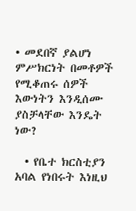• መደበኛ ያልሆነ ምሥክርነት በመቶዎች የሚቆጠሩ ሰዎች እውነትን እንዲሰሙ ያስቻላቸው እንዴት ነው?

  • የቤተ ክርስቲያን አባል የነበሩት እነዚህ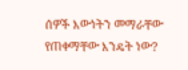ሰዎች እውነትን መማራቸው የጠቀማቸው እንዴት ነው?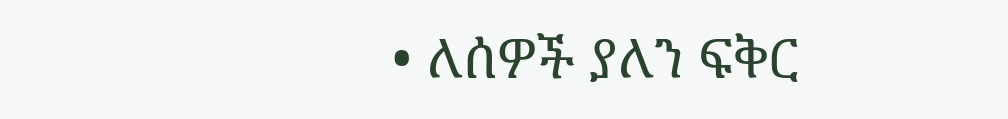• ለሰዎች ያለን ፍቅር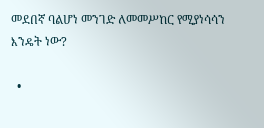መደበኛ ባልሆነ መንገድ ለመመሥከር የሚያነሳሳን እንዴት ነው?

  •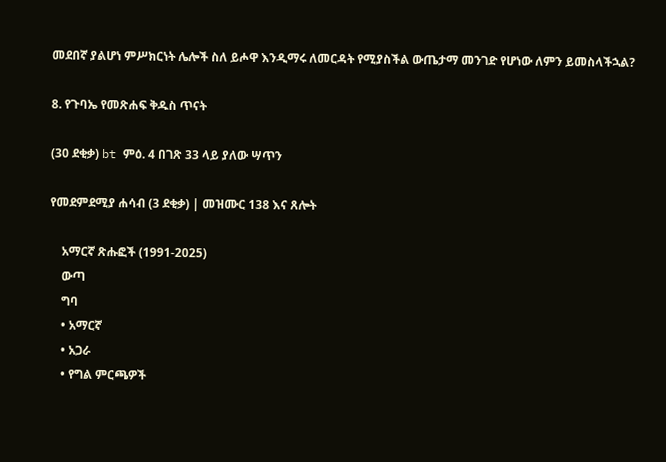መደበኛ ያልሆነ ምሥክርነት ሌሎች ስለ ይሖዋ እንዲማሩ ለመርዳት የሚያስችል ውጤታማ መንገድ የሆነው ለምን ይመስላችኋል?

8. የጉባኤ የመጽሐፍ ቅዱስ ጥናት

(30 ደቂቃ) bt ምዕ. 4 በገጽ 33 ላይ ያለው ሣጥን

የመደምደሚያ ሐሳብ (3 ደቂቃ) | መዝሙር 138 እና ጸሎት

    አማርኛ ጽሑፎች (1991-2025)
    ውጣ
    ግባ
    • አማርኛ
    • አጋራ
    • የግል ምርጫዎች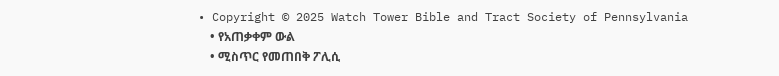• Copyright © 2025 Watch Tower Bible and Tract Society of Pennsylvania
    • የአጠቃቀም ውል
    • ሚስጥር የመጠበቅ ፖሊሲ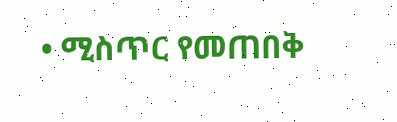• ሚስጥር የመጠበቅ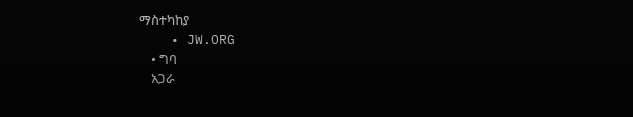ማስተካከያ
    • JW.ORG
    • ግባ
    አጋራ